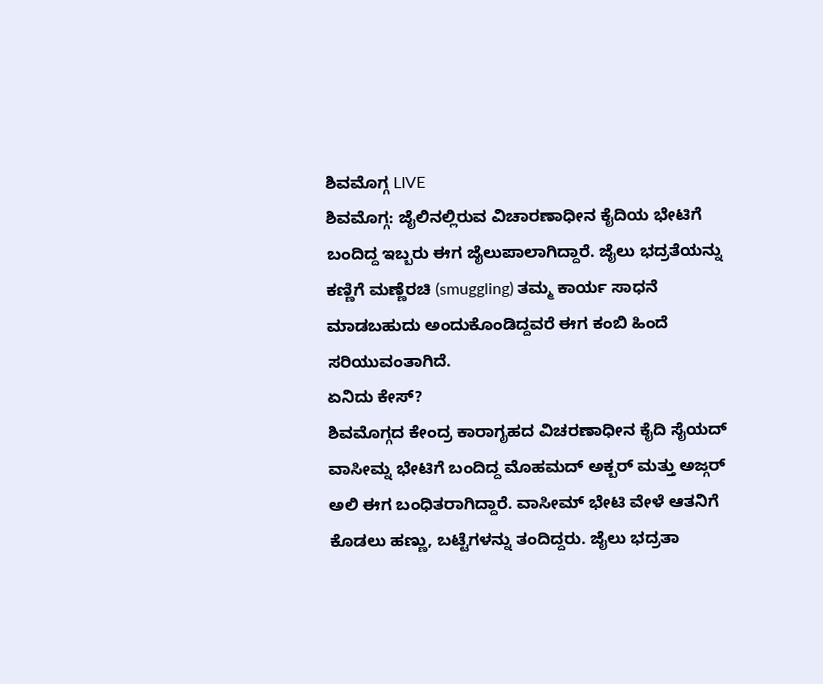ಶಿವಮೊಗ್ಗ LIVE
ಶಿವಮೊಗ್ಗ: ಜೈಲಿನಲ್ಲಿರುವ ವಿಚಾರಣಾಧೀನ ಕೈದಿಯ ಭೇಟಿಗೆ ಬಂದಿದ್ದ ಇಬ್ಬರು ಈಗ ಜೈಲುಪಾಲಾಗಿದ್ದಾರೆ. ಜೈಲು ಭದ್ರತೆಯನ್ನು ಕಣ್ಣಿಗೆ ಮಣ್ಣೆರಚಿ (smuggling) ತಮ್ಮ ಕಾರ್ಯ ಸಾಧನೆ ಮಾಡಬಹುದು ಅಂದುಕೊಂಡಿದ್ದವರೆ ಈಗ ಕಂಬಿ ಹಿಂದೆ ಸರಿಯುವಂತಾಗಿದೆ.
ಏನಿದು ಕೇಸ್?
ಶಿವಮೊಗ್ಗದ ಕೇಂದ್ರ ಕಾರಾಗೃಹದ ವಿಚರಣಾಧೀನ ಕೈದಿ ಸೈಯದ್ ವಾಸೀಮ್ನ ಭೇಟಿಗೆ ಬಂದಿದ್ದ ಮೊಹಮದ್ ಅಕ್ಬರ್ ಮತ್ತು ಅಜ್ಗರ್ ಅಲಿ ಈಗ ಬಂಧಿತರಾಗಿದ್ದಾರೆ. ವಾಸೀಮ್ ಭೇಟಿ ವೇಳೆ ಆತನಿಗೆ ಕೊಡಲು ಹಣ್ಣು, ಬಟ್ಟೆಗಳನ್ನು ತಂದಿದ್ದರು. ಜೈಲು ಭದ್ರತಾ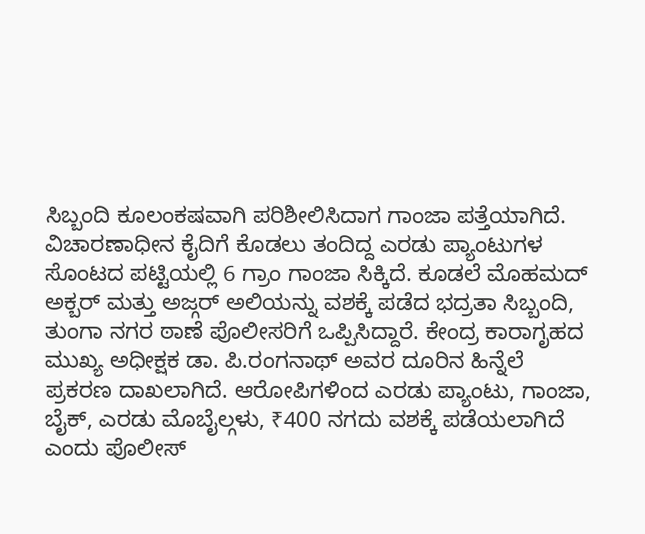ಸಿಬ್ಬಂದಿ ಕೂಲಂಕಷವಾಗಿ ಪರಿಶೀಲಿಸಿದಾಗ ಗಾಂಜಾ ಪತ್ತೆಯಾಗಿದೆ.
ವಿಚಾರಣಾಧೀನ ಕೈದಿಗೆ ಕೊಡಲು ತಂದಿದ್ದ ಎರಡು ಪ್ಯಾಂಟುಗಳ ಸೊಂಟದ ಪಟ್ಟಿಯಲ್ಲಿ 6 ಗ್ರಾಂ ಗಾಂಜಾ ಸಿಕ್ಕಿದೆ. ಕೂಡಲೆ ಮೊಹಮದ್ ಅಕ್ಬರ್ ಮತ್ತು ಅಜ್ಗರ್ ಅಲಿಯನ್ನು ವಶಕ್ಕೆ ಪಡೆದ ಭದ್ರತಾ ಸಿಬ್ಬಂದಿ, ತುಂಗಾ ನಗರ ಠಾಣೆ ಪೊಲೀಸರಿಗೆ ಒಪ್ಪಿಸಿದ್ದಾರೆ. ಕೇಂದ್ರ ಕಾರಾಗೃಹದ ಮುಖ್ಯ ಅಧೀಕ್ಷಕ ಡಾ. ಪಿ.ರಂಗನಾಥ್ ಅವರ ದೂರಿನ ಹಿನ್ನೆಲೆ ಪ್ರಕರಣ ದಾಖಲಾಗಿದೆ. ಆರೋಪಿಗಳಿಂದ ಎರಡು ಪ್ಯಾಂಟು, ಗಾಂಜಾ, ಬೈಕ್, ಎರಡು ಮೊಬೈಲ್ಗಳು, ₹400 ನಗದು ವಶಕ್ಕೆ ಪಡೆಯಲಾಗಿದೆ ಎಂದು ಪೊಲೀಸ್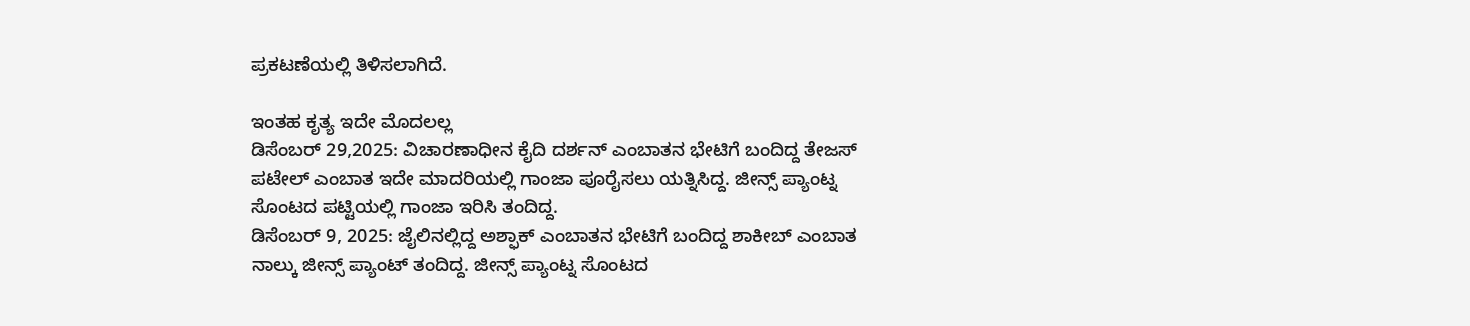ಪ್ರಕಟಣೆಯಲ್ಲಿ ತಿಳಿಸಲಾಗಿದೆ.

ಇಂತಹ ಕೃತ್ಯ ಇದೇ ಮೊದಲಲ್ಲ
ಡಿಸೆಂಬರ್ 29,2025: ವಿಚಾರಣಾಧೀನ ಕೈದಿ ದರ್ಶನ್ ಎಂಬಾತನ ಭೇಟಿಗೆ ಬಂದಿದ್ದ ತೇಜಸ್ ಪಟೇಲ್ ಎಂಬಾತ ಇದೇ ಮಾದರಿಯಲ್ಲಿ ಗಾಂಜಾ ಪೂರೈಸಲು ಯತ್ನಿಸಿದ್ದ. ಜೀನ್ಸ್ ಪ್ಯಾಂಟ್ನ ಸೊಂಟದ ಪಟ್ಟಿಯಲ್ಲಿ ಗಾಂಜಾ ಇರಿಸಿ ತಂದಿದ್ದ.
ಡಿಸೆಂಬರ್ 9, 2025: ಜೈಲಿನಲ್ಲಿದ್ದ ಅಶ್ಫಾಕ್ ಎಂಬಾತನ ಭೇಟಿಗೆ ಬಂದಿದ್ದ ಶಾಕೀಬ್ ಎಂಬಾತ ನಾಲ್ಕು ಜೀನ್ಸ್ ಪ್ಯಾಂಟ್ ತಂದಿದ್ದ. ಜೀನ್ಸ್ ಪ್ಯಾಂಟ್ನ ಸೊಂಟದ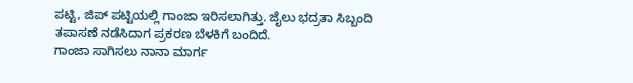ಪಟ್ಟಿ, ಜಿಪ್ ಪಟ್ಟಿಯಲ್ಲಿ ಗಾಂಜಾ ಇರಿಸಲಾಗಿತ್ತು. ಜೈಲು ಭದ್ರತಾ ಸಿಬ್ಬಂದಿ ತಪಾಸಣೆ ನಡೆಸಿದಾಗ ಪ್ರಕರಣ ಬೆಳಕಿಗೆ ಬಂದಿದೆ.
ಗಾಂಜಾ ಸಾಗಿಸಲು ನಾನಾ ಮಾರ್ಗ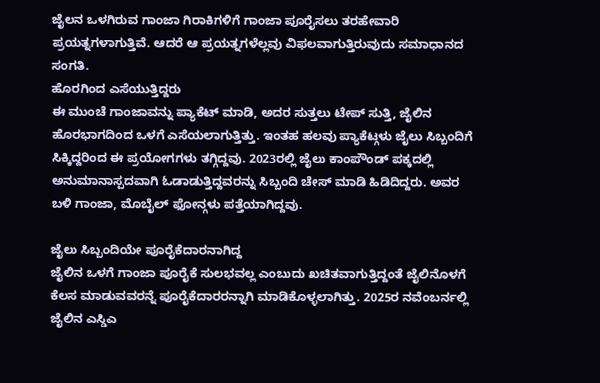ಜೈಲನ ಒಳಗಿರುವ ಗಾಂಜಾ ಗಿರಾಕಿಗಳಿಗೆ ಗಾಂಜಾ ಪೂರೈಸಲು ತರಹೇವಾರಿ ಪ್ರಯತ್ನಗಳಾಗುತ್ತಿವೆ. ಆದರೆ ಆ ಪ್ರಯತ್ನಗಳೆಲ್ಲವು ವಿಫಲವಾಗುತ್ತಿರುವುದು ಸಮಾಧಾನದ ಸಂಗತಿ.
ಹೊರಗಿಂದ ಎಸೆಯುತ್ತಿದ್ದರು
ಈ ಮುಂಚೆ ಗಾಂಜಾವನ್ನು ಪ್ಯಾಕೆಟ್ ಮಾಡಿ, ಅದರ ಸುತ್ತಲು ಟೇಪ್ ಸುತ್ತಿ, ಜೈಲಿನ ಹೊರಭಾಗದಿಂದ ಒಳಗೆ ಎಸೆಯಲಾಗುತ್ತಿತ್ತು. ಇಂತಹ ಹಲವು ಪ್ಯಾಕೆಟ್ಗಳು ಜೈಲು ಸಿಬ್ಬಂದಿಗೆ ಸಿಕ್ಕಿದ್ದರಿಂದ ಈ ಪ್ರಯೋಗಗಳು ತಗ್ಗಿದ್ದವು. 2023ರಲ್ಲಿ ಜೈಲು ಕಾಂಪೌಂಡ್ ಪಕ್ಕದಲ್ಲಿ ಅನುಮಾನಾಸ್ಪದವಾಗಿ ಓಡಾಡುತ್ತಿದ್ದವರನ್ನು ಸಿಬ್ಬಂದಿ ಚೇಸ್ ಮಾಡಿ ಹಿಡಿದಿದ್ದರು. ಅವರ ಬಳಿ ಗಾಂಜಾ, ಮೊಬೈಲ್ ಫೋನ್ಗಳು ಪತ್ತೆಯಾಗಿದ್ದವು.

ಜೈಲು ಸಿಬ್ಬಂದಿಯೇ ಪೂರೈಕೆದಾರನಾಗಿದ್ದ
ಜೈಲಿನ ಒಳಗೆ ಗಾಂಜಾ ಪೂರೈಕೆ ಸುಲಭವಲ್ಲ ಎಂಬುದು ಖಚಿತವಾಗುತ್ತಿದ್ದಂತೆ ಜೈಲಿನೊಳಗೆ ಕೆಲಸ ಮಾಡುವವರನ್ನೆ ಪೂರೈಕೆದಾರರನ್ನಾಗಿ ಮಾಡಿಕೊಳ್ಳಲಾಗಿತ್ತು. 2025ರ ನವೆಂಬರ್ನಲ್ಲಿ ಜೈಲಿನ ಎಸ್ಡಿಎ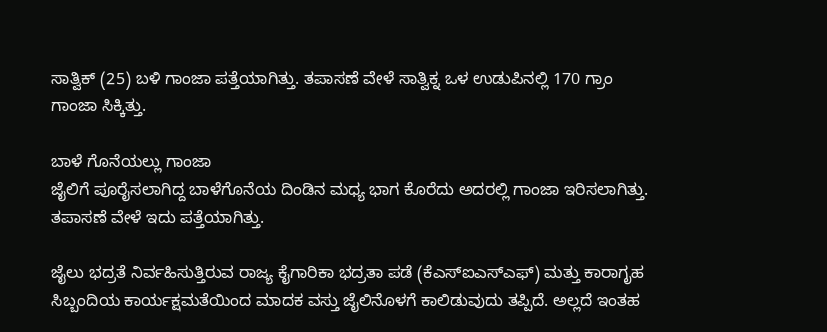ಸಾತ್ವಿಕ್ (25) ಬಳಿ ಗಾಂಜಾ ಪತ್ತೆಯಾಗಿತ್ತು. ತಪಾಸಣೆ ವೇಳೆ ಸಾತ್ವಿಕ್ನ ಒಳ ಉಡುಪಿನಲ್ಲಿ 170 ಗ್ರಾಂ ಗಾಂಜಾ ಸಿಕ್ಕಿತ್ತು.

ಬಾಳೆ ಗೊನೆಯಲ್ಲು ಗಾಂಜಾ
ಜೈಲಿಗೆ ಪೂರೈಸಲಾಗಿದ್ದ ಬಾಳೆಗೊನೆಯ ದಿಂಡಿನ ಮಧ್ಯ ಭಾಗ ಕೊರೆದು ಅದರಲ್ಲಿ ಗಾಂಜಾ ಇರಿಸಲಾಗಿತ್ತು. ತಪಾಸಣೆ ವೇಳೆ ಇದು ಪತ್ತೆಯಾಗಿತ್ತು.

ಜೈಲು ಭದ್ರತೆ ನಿರ್ವಹಿಸುತ್ತಿರುವ ರಾಜ್ಯ ಕೈಗಾರಿಕಾ ಭದ್ರತಾ ಪಡೆ (ಕೆಎಸ್ಐಎಸ್ಎಫ್) ಮತ್ತು ಕಾರಾಗೃಹ ಸಿಬ್ಬಂದಿಯ ಕಾರ್ಯಕ್ಷಮತೆಯಿಂದ ಮಾದಕ ವಸ್ತು ಜೈಲಿನೊಳಗೆ ಕಾಲಿಡುವುದು ತಪ್ಪಿದೆ. ಅಲ್ಲದೆ ಇಂತಹ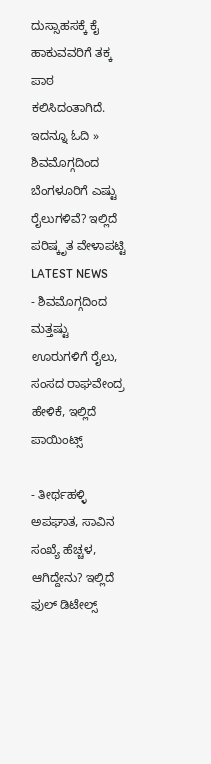ದುಸ್ಸಾಹಸಕ್ಕೆ ಕೈ ಹಾಕುವವರಿಗೆ ತಕ್ಕ ಪಾಠ ಕಲಿಸಿದಂತಾಗಿದೆ.
ಇದನ್ನೂ ಓದಿ » ಶಿವಮೊಗ್ಗದಿಂದ ಬೆಂಗಳೂರಿಗೆ ಎಷ್ಟು ರೈಲುಗಳಿವೆ? ಇಲ್ಲಿದೆ ಪರಿಷ್ಕೃತ ವೇಳಾಪಟ್ಟಿ
LATEST NEWS
- ಶಿವಮೊಗ್ಗದಿಂದ ಮತ್ತಷ್ಟು ಊರುಗಳಿಗೆ ರೈಲು, ಸಂಸದ ರಾಘವೇಂದ್ರ ಹೇಳಿಕೆ, ಇಲ್ಲಿದೆ ಪಾಯಿಂಟ್ಸ್

- ತೀರ್ಥಹಳ್ಳಿ ಅಪಘಾತ, ಸಾವಿನ ಸಂಖ್ಯೆ ಹೆಚ್ಚಳ, ಆಗಿದ್ದೇನು? ಇಲ್ಲಿದೆ ಫುಲ್ ಡಿಟೇಲ್ಸ್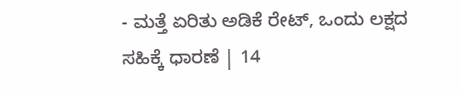- ಮತ್ತೆ ಏರಿತು ಅಡಿಕೆ ರೇಟ್, ಒಂದು ಲಕ್ಷದ ಸಹಿಕ್ಕೆ ಧಾರಣೆ | 14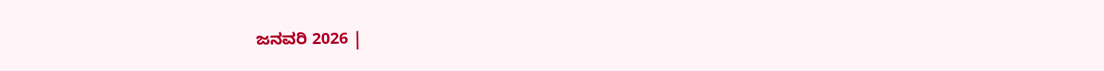ಜನವರಿ 2026 |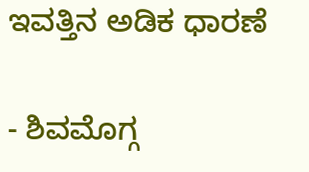ಇವತ್ತಿನ ಅಡಿಕ ಧಾರಣೆ

- ಶಿವಮೊಗ್ಗ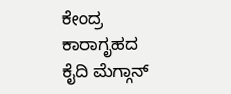ಕೇಂದ್ರ ಕಾರಾಗೃಹದ ಕೈದಿ ಮೆಗ್ಗಾನ್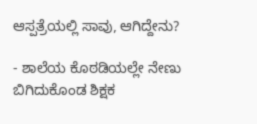ಆಸ್ಪತ್ರೆಯಲ್ಲಿ ಸಾವು, ಆಗಿದ್ದೇನು?

- ಶಾಲೆಯ ಕೊಠಡಿಯಲ್ಲೇ ನೇಣು ಬಿಗಿದುಕೊಂಡ ಶಿಕ್ಷಕ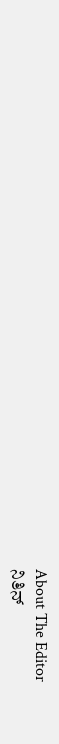About The Editor
ನಿತಿನ್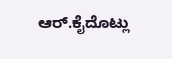ಆರ್.ಕೈದೊಟ್ಲು